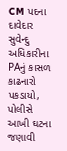CM પદના દાવેદાર સુવેન્દુ અધિકારીના PAનું કાસળ કાઢનારો પકડાયો, પોલીસે આખી ઘટના જણાવી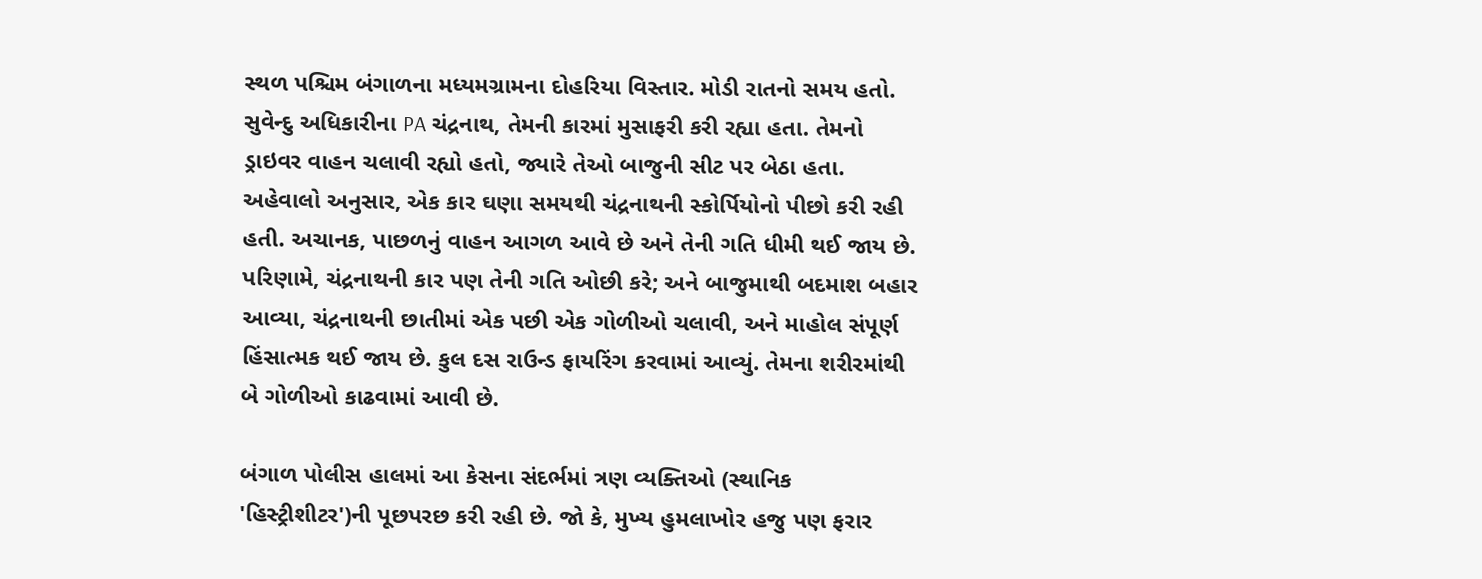સ્થળ પશ્ચિમ બંગાળના મધ્યમગ્રામના દોહરિયા વિસ્તાર. મોડી રાતનો સમય હતો. સુવેન્દુ અધિકારીના PA ચંદ્રનાથ, તેમની કારમાં મુસાફરી કરી રહ્યા હતા. તેમનો ડ્રાઇવર વાહન ચલાવી રહ્યો હતો, જ્યારે તેઓ બાજુની સીટ પર બેઠા હતા. અહેવાલો અનુસાર, એક કાર ઘણા સમયથી ચંદ્રનાથની સ્કોર્પિયોનો પીછો કરી રહી હતી. અચાનક, પાછળનું વાહન આગળ આવે છે અને તેની ગતિ ધીમી થઈ જાય છે. પરિણામે, ચંદ્રનાથની કાર પણ તેની ગતિ ઓછી કરે; અને બાજુમાથી બદમાશ બહાર આવ્યા, ચંદ્રનાથની છાતીમાં એક પછી એક ગોળીઓ ચલાવી, અને માહોલ સંપૂર્ણ હિંસાત્મક થઈ જાય છે. કુલ દસ રાઉન્ડ ફાયરિંગ કરવામાં આવ્યું. તેમના શરીરમાંથી બે ગોળીઓ કાઢવામાં આવી છે.

બંગાળ પોલીસ હાલમાં આ કેસના સંદર્ભમાં ત્રણ વ્યક્તિઓ (સ્થાનિક 'હિસ્ટ્રીશીટર')ની પૂછપરછ કરી રહી છે. જો કે, મુખ્ય હુમલાખોર હજુ પણ ફરાર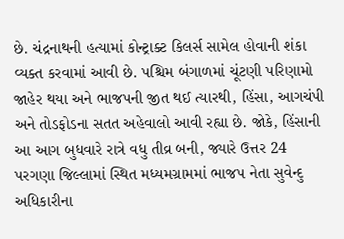છે. ચંદ્રનાથની હત્યામાં કોન્ટ્રાક્ટ કિલર્સ સામેલ હોવાની શંકા વ્યક્ત કરવામાં આવી છે. પશ્ચિમ બંગાળમાં ચૂંટણી પરિણામો જાહેર થયા અને ભાજપની જીત થઈ ત્યારથી, હિંસા, આગચંપી અને તોડફોડના સતત અહેવાલો આવી રહ્યા છે. જોકે, હિંસાની આ આગ બુધવારે રાત્રે વધુ તીવ્ર બની, જ્યારે ઉત્તર 24 પરગણા જિલ્લામાં સ્થિત મધ્યમગ્રામમાં ભાજપ નેતા સુવેન્દુ અધિકારીના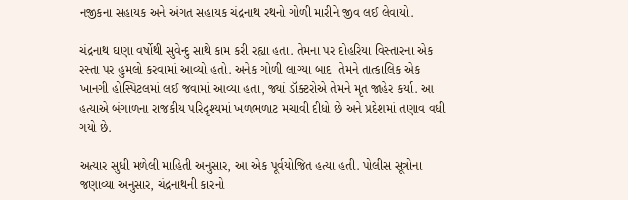નજીકના સહાયક અને અંગત સહાયક ચંદ્રનાથ રથનો ગોળી મારીને જીવ લઈ લેવાયો.

ચંદ્રનાથ ઘણા વર્ષોથી સુવેન્દુ સાથે કામ કરી રહ્યા હતા. તેમના પર દોહરિયા વિસ્તારના એક રસ્તા પર હુમલો કરવામાં આવ્યો હતો. અનેક ગોળી લાગ્યા બાદ  તેમને તાત્કાલિક એક ખાનગી હોસ્પિટલમાં લઈ જવામાં આવ્યા હતા, જ્યાં ડૉક્ટરોએ તેમને મૃત જાહેર કર્યા. આ હત્યાએ બંગાળના રાજકીય પરિદૃશ્યમાં ખળભળાટ મચાવી દીધો છે અને પ્રદેશમાં તણાવ વધી ગયો છે.

અત્યાર સુધી મળેલી માહિતી અનુસાર, આ એક પૂર્વયોજિત હત્યા હતી. પોલીસ સૂત્રોના જણાવ્યા અનુસાર, ચંદ્રનાથની કારનો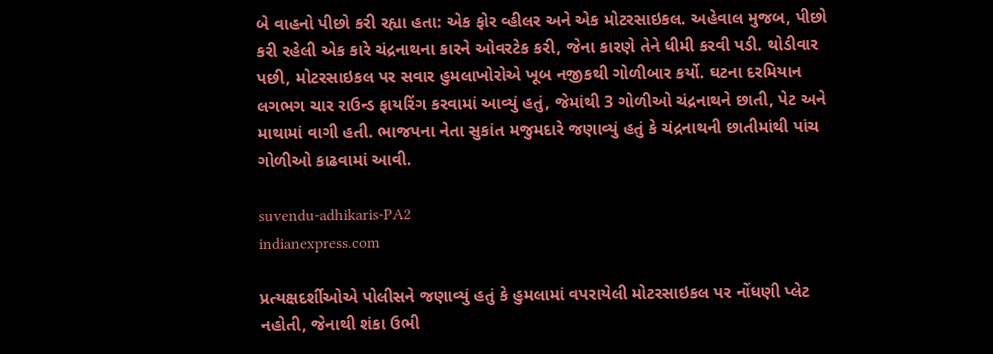બે વાહનો પીછો કરી રહ્યા હતા: એક ફોર વ્હીલર અને એક મોટરસાઇકલ. અહેવાલ મુજબ, પીછો કરી રહેલી એક કારે ચંદ્રનાથના કારને ઓવરટેક કરી, જેના કારણે તેને ધીમી કરવી પડી. થોડીવાર પછી, મોટરસાઇકલ પર સવાર હુમલાખોરોએ ખૂબ નજીકથી ગોળીબાર કર્યો. ઘટના દરમિયાન લગભગ ચાર રાઉન્ડ ફાયરિંગ કરવામાં આવ્યું હતું, જેમાંથી 3 ગોળીઓ ચંદ્રનાથને છાતી, પેટ અને માથામાં વાગી હતી. ભાજપના નેતા સુકાંત મજુમદારે જણાવ્યું હતું કે ચંદ્રનાથની છાતીમાંથી પાંચ ગોળીઓ કાઢવામાં આવી.

suvendu-adhikaris-PA2
indianexpress.com

પ્રત્યક્ષદર્શીઓએ પોલીસને જણાવ્યું હતું કે હુમલામાં વપરાયેલી મોટરસાઇકલ પર નોંધણી પ્લેટ નહોતી, જેનાથી શંકા ઉભી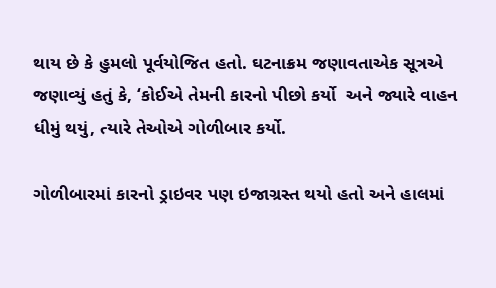થાય છે કે હુમલો પૂર્વયોજિત હતો. ઘટનાક્રમ જણાવતાએક સૂત્રએ જણાવ્યું હતું કે, ‘કોઈએ તેમની કારનો પીછો કર્યો  અને જ્યારે વાહન ધીમું થયું, ત્યારે તેઓએ ગોળીબાર કર્યો.

ગોળીબારમાં કારનો ડ્રાઇવર પણ ઇજાગ્રસ્ત થયો હતો અને હાલમાં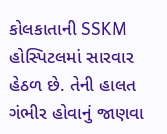કોલકાતાની SSKM હોસ્પિટલમાં સારવાર હેઠળ છે. તેની હાલત ગંભીર હોવાનું જાણવા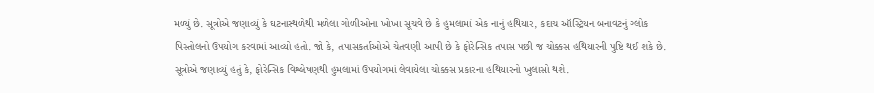મળ્યું છે. સૂત્રોએ જણાવ્યું કે ઘટનાસ્થળેથી મળેલા ગોળીઓના ખોખા સૂચવે છે કે હુમલામાં એક નાનું હથિયાર, કદાચ ઑસ્ટ્રિયન બનાવટનું ગ્લોક પિસ્તોલનો ઉપયોગ કરવામાં આવ્યો હતો. જો કે, તપાસકર્તાઓએ ચેતવણી આપી છે કે ફોરેન્સિક તપાસ પછી જ ચોક્કસ હથિયારની પુષ્ટિ થઈ શકે છે. સૂત્રોએ જણાવ્યું હતું કે, ફોરેન્સિક વિશ્લેષણથી હુમલામાં ઉપયોગમાં લેવાયેલા ચોક્કસ પ્રકારના હથિયારનો ખુલાસો થશે.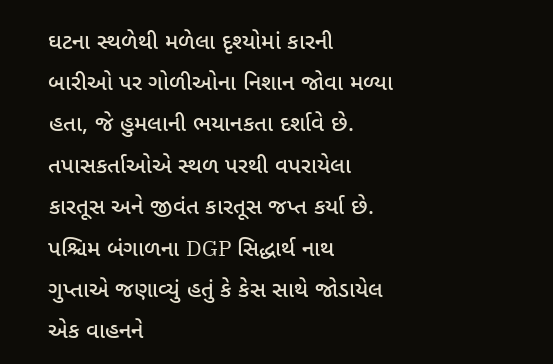ઘટના સ્થળેથી મળેલા દૃશ્યોમાં કારની બારીઓ પર ગોળીઓના નિશાન જોવા મળ્યા હતા, જે હુમલાની ભયાનકતા દર્શાવે છે. તપાસકર્તાઓએ સ્થળ પરથી વપરાયેલા કારતૂસ અને જીવંત કારતૂસ જપ્ત કર્યા છે. પશ્ચિમ બંગાળના DGP સિદ્ધાર્થ નાથ ગુપ્તાએ જણાવ્યું હતું કે કેસ સાથે જોડાયેલ એક વાહનને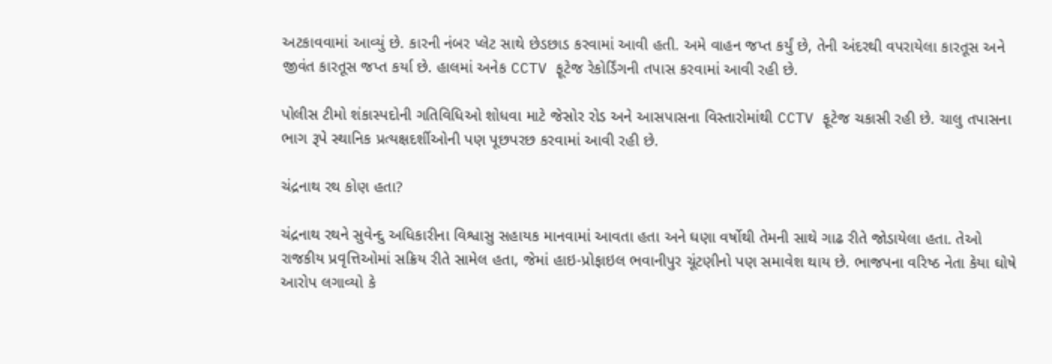અટકાવવામાં આવ્યું છે. કારની નંબર પ્લેટ સાથે છેડછાડ કરવામાં આવી હતી. અમે વાહન જપ્ત કર્યું છે, તેની અંદરથી વપરાયેલા કારતૂસ અને જીવંત કારતૂસ જપ્ત કર્યા છે. હાલમાં અનેક CCTV ફૂટેજ રેકોર્ડિંગની તપાસ કરવામાં આવી રહી છે.

પોલીસ ટીમો શંકાસ્પદોની ગતિવિધિઓ શોધવા માટે જેસોર રોડ અને આસપાસના વિસ્તારોમાંથી CCTV ફૂટેજ ચકાસી રહી છે. ચાલુ તપાસના ભાગ રૂપે સ્થાનિક પ્રત્યક્ષદર્શીઓની પણ પૂછપરછ કરવામાં આવી રહી છે.

ચંદ્રનાથ રથ કોણ હતા?

ચંદ્રનાથ રથને સુવેન્દુ અધિકારીના વિશ્વાસુ સહાયક માનવામાં આવતા હતા અને ઘણા વર્ષોથી તેમની સાથે ગાઢ રીતે જોડાયેલા હતા. તેઓ રાજકીય પ્રવૃત્તિઓમાં સક્રિય રીતે સામેલ હતા, જેમાં હાઇ-પ્રોફાઇલ ભવાનીપુર ચૂંટણીનો પણ સમાવેશ થાય છે. ભાજપના વરિષ્ઠ નેતા કેયા ઘોષે આરોપ લગાવ્યો કે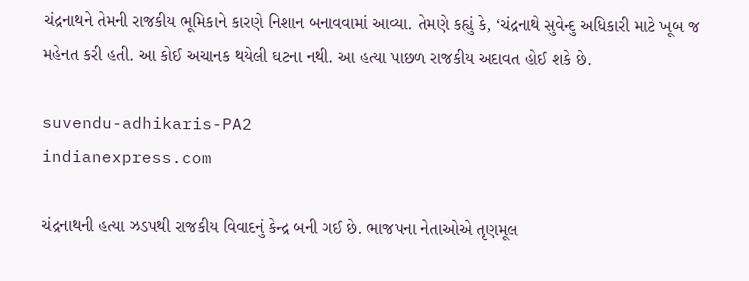ચંદ્રનાથને તેમની રાજકીય ભૂમિકાને કારણે નિશાન બનાવવામાં આવ્યા. તેમણે કહ્યું કે, ‘ચંદ્રનાથે સુવેન્દુ અધિકારી માટે ખૂબ જ મહેનત કરી હતી. આ કોઈ અચાનક થયેલી ઘટના નથી. આ હત્યા પાછળ રાજકીય અદાવત હોઈ શકે છે.

suvendu-adhikaris-PA2
indianexpress.com

ચંદ્રનાથની હત્યા ઝડપથી રાજકીય વિવાદનું કેન્દ્ર બની ગઈ છે. ભાજપના નેતાઓએ તૃણમૂલ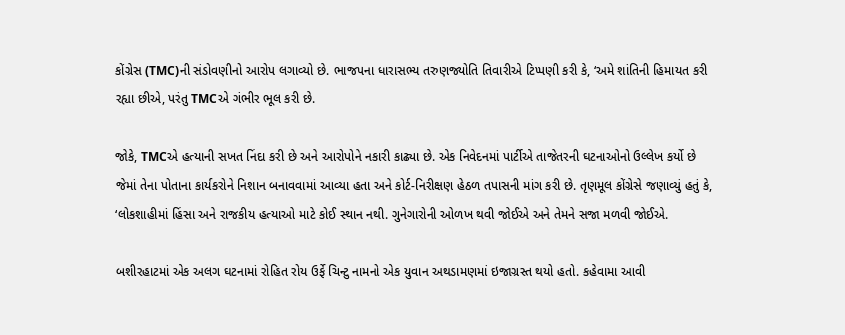કોંગ્રેસ (TMC)ની સંડોવણીનો આરોપ લગાવ્યો છે. ભાજપના ધારાસભ્ય તરુણજ્યોતિ તિવારીએ ટિપ્પણી કરી કે, ‘અમે શાંતિની હિમાયત કરી રહ્યા છીએ, પરંતુ TMCએ ગંભીર ભૂલ કરી છે.

જોકે, TMCએ હત્યાની સખત નિંદા કરી છે અને આરોપોને નકારી કાઢ્યા છે. એક નિવેદનમાં પાર્ટીએ તાજેતરની ઘટનાઓનો ઉલ્લેખ કર્યો છે જેમાં તેના પોતાના કાર્યકરોને નિશાન બનાવવામાં આવ્યા હતા અને કોર્ટ-નિરીક્ષણ હેઠળ તપાસની માંગ કરી છે. તૃણમૂલ કોંગ્રેસે જણાવ્યું હતું કે, ‘લોકશાહીમાં હિંસા અને રાજકીય હત્યાઓ માટે કોઈ સ્થાન નથી. ગુનેગારોની ઓળખ થવી જોઈએ અને તેમને સજા મળવી જોઈએ.

બશીરહાટમાં એક અલગ ઘટનામાં રોહિત રોય ઉર્ફે ચિન્ટુ નામનો એક યુવાન અથડામણમાં ઇજાગ્રસ્ત થયો હતો. કહેવામા આવી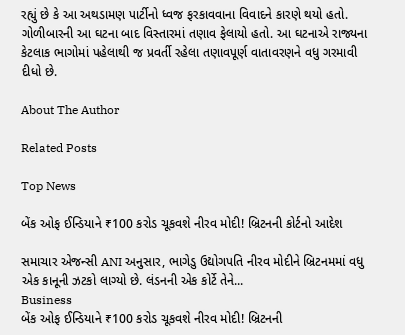રહ્યું છે કે આ અથડામણ પાર્ટીનો ધ્વજ ફરકાવવાના વિવાદને કારણે થયો હતો. ગોળીબારની આ ઘટના બાદ વિસ્તારમાં તણાવ ફેલાયો હતો. આ ઘટનાએ રાજ્યના કેટલાક ભાગોમાં પહેલાથી જ પ્રવર્તી રહેલા તણાવપૂર્ણ વાતાવરણને વધુ ગરમાવી દીધો છે.

About The Author

Related Posts

Top News

બેંક ઓફ ઈન્ડિયાને ₹100 કરોડ ચૂકવશે નીરવ મોદી! બ્રિટનની કોર્ટનો આદેશ

સમાચાર એજન્સી ANI અનુસાર, ભાગેડુ ઉદ્યોગપતિ નીરવ મોદીને બ્રિટનમમાં વધુ એક કાનૂની ઝટકો લાગ્યો છે. લંડનની એક કોર્ટે તેને...
Business
બેંક ઓફ ઈન્ડિયાને ₹100 કરોડ ચૂકવશે નીરવ મોદી! બ્રિટનની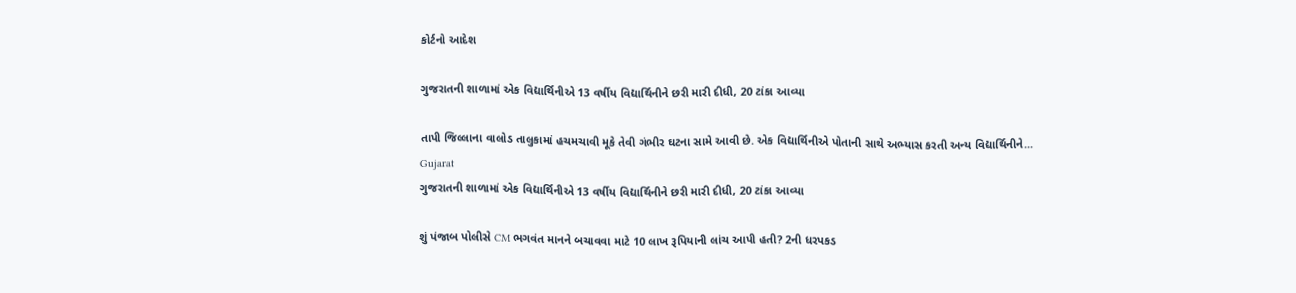કોર્ટનો આદેશ

ગુજરાતની શાળામાં એક વિદ્યાર્થિનીએ 13 વર્ષીય વિદ્યાર્થિનીને છરી મારી દીધી, 20 ટાંકા આવ્યા

તાપી જિલ્લાના વાલોડ તાલુકામાં હચમચાવી મૂકે તેવી ગંભીર ઘટના સામે આવી છે. એક વિદ્યાર્થિનીએ પોતાની સાથે અભ્યાસ કરતી અન્ય વિદ્યાર્થિનીને...
Gujarat
ગુજરાતની શાળામાં એક વિદ્યાર્થિનીએ 13 વર્ષીય વિદ્યાર્થિનીને છરી મારી દીધી, 20 ટાંકા આવ્યા

શું પંજાબ પોલીસે CM ભગવંત માનને બચાવવા માટે 10 લાખ રૂપિયાની લાંચ આપી હતી? 2ની ધરપકડ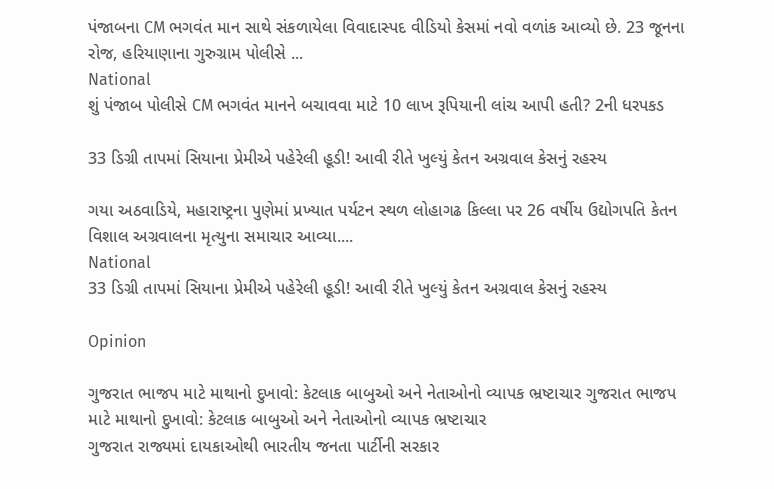પંજાબના CM ભગવંત માન સાથે સંકળાયેલા વિવાદાસ્પદ વીડિયો કેસમાં નવો વળાંક આવ્યો છે. 23 જૂનના રોજ, હરિયાણાના ગુરુગ્રામ પોલીસે ...
National
શું પંજાબ પોલીસે CM ભગવંત માનને બચાવવા માટે 10 લાખ રૂપિયાની લાંચ આપી હતી? 2ની ધરપકડ

33 ડિગ્રી તાપમાં સિયાના પ્રેમીએ પહેરેલી હૂડી! આવી રીતે ખુલ્યું કેતન અગ્રવાલ કેસનું રહસ્ય

ગયા અઠવાડિયે, મહારાષ્ટ્રના પુણેમાં પ્રખ્યાત પર્યટન સ્થળ લોહાગઢ કિલ્લા પર 26 વર્ષીય ઉદ્યોગપતિ કેતન વિશાલ અગ્રવાલના મૃત્યુના સમાચાર આવ્યા....
National
33 ડિગ્રી તાપમાં સિયાના પ્રેમીએ પહેરેલી હૂડી! આવી રીતે ખુલ્યું કેતન અગ્રવાલ કેસનું રહસ્ય

Opinion

ગુજરાત ભાજપ માટે માથાનો દુખાવો: કેટલાક બાબુઓ અને નેતાઓનો વ્યાપક ભ્રષ્ટાચાર ગુજરાત ભાજપ માટે માથાનો દુખાવો: કેટલાક બાબુઓ અને નેતાઓનો વ્યાપક ભ્રષ્ટાચાર
ગુજરાત રાજ્યમાં દાયકાઓથી ભારતીય જનતા પાર્ટીની સરકાર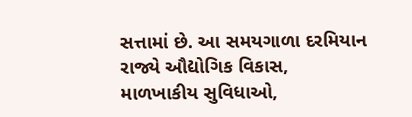સત્તામાં છે. આ સમયગાળા દરમિયાન રાજ્યે ઔદ્યોગિક વિકાસ, માળખાકીય સુવિધાઓ,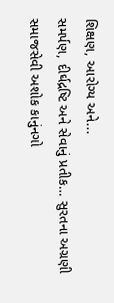શિક્ષણ, આરોગ્ય અને...
સમર્પણ, દીર્ઘદ્રષ્ટિ અને સેવાનું પ્રતીક… સુરતના અગ્રણી સમાજસેવી અશોક કાનુંનગો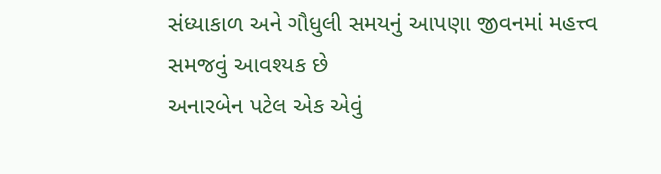સંધ્યાકાળ અને ગૌધુલી સમયનું આપણા જીવનમાં મહત્ત્વ સમજવું આવશ્યક છે
અનારબેન પટેલ એક એવું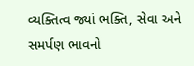વ્યક્તિત્વ જ્યાં ભક્તિ, સેવા અને સમર્પણ ભાવનો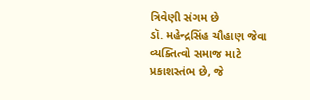ત્રિવેણી સંગમ છે
ડૉ. મહેન્દ્રસિંહ ચૌહાણ જેવા વ્યક્તિત્વો સમાજ માટે પ્રકાશસ્તંભ છે, જે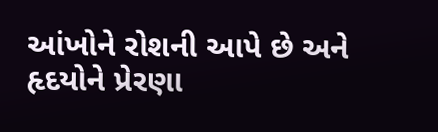આંખોને રોશની આપે છે અને હૃદયોને પ્રેરણા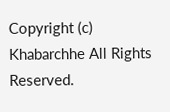Copyright (c) Khabarchhe All Rights Reserved.